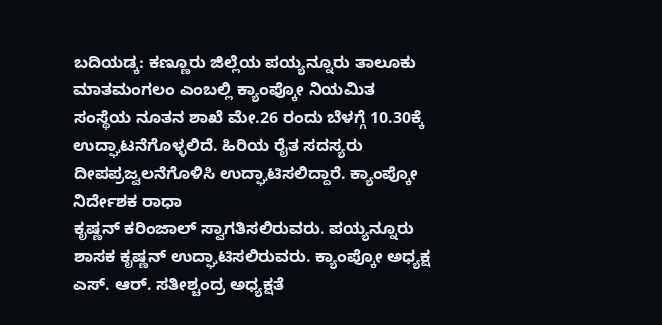ಬದಿಯಡ್ಕ: ಕಣ್ಣೂರು ಜಿಲ್ಲೆಯ ಪಯ್ಯನ್ನೂರು ತಾಲೂಕು ಮಾತಮಂಗಲಂ ಎಂಬಲ್ಲಿ ಕ್ಯಾಂಪ್ಕೋ ನಿಯಮಿತ ಸಂಸ್ಥೆಯ ನೂತನ ಶಾಖೆ ಮೇ.26 ರಂದು ಬೆಳಗ್ಗೆ 10.30ಕ್ಕೆ ಉದ್ಘಾಟನೆಗೊಳ್ಳಲಿದೆ. ಹಿರಿಯ ರೈತ ಸದಸ್ಯರು ದೀಪಪ್ರಜ್ವಲನೆಗೊಳಿಸಿ ಉದ್ಘಾಟಿಸಲಿದ್ದಾರೆ. ಕ್ಯಾಂಪ್ಕೋ ನಿರ್ದೇಶಕ ರಾಧಾ
ಕೃಷ್ಣನ್ ಕರಿಂಜಾಲ್ ಸ್ವಾಗತಿಸಲಿರುವರು. ಪಯ್ಯನ್ನೂರು ಶಾಸಕ ಕೃಷ್ಣನ್ ಉದ್ಘಾಟಿಸಲಿರುವರು. ಕ್ಯಾಂಪ್ಕೋ ಅಧ್ಯಕ್ಷ ಎಸ್. ಆರ್. ಸತೀಶ್ಚಂದ್ರ ಅಧ್ಯಕ್ಷತೆ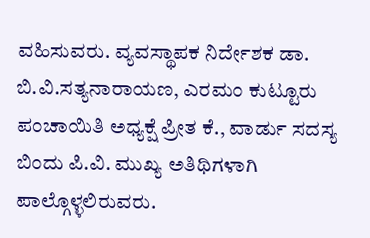ವಹಿಸುವರು. ವ್ಯವಸ್ಥಾಪಕ ನಿರ್ದೇಶಕ ಡಾ. ಬಿ.ವಿ.ಸತ್ಯನಾರಾಯಣ, ಎರಮಂ ಕುಟ್ಟೂರು ಪಂಚಾಯಿತಿ ಅಧ್ಯಕ್ಷೆ ಪ್ರೀತ ಕೆ., ವಾರ್ಡು ಸದಸ್ಯ ಬಿಂದು ಪಿ.ವಿ. ಮುಖ್ಯ ಅತಿಥಿಗಳಾಗಿ ಪಾಲ್ಗೊಳ್ಳಲಿರುವರು.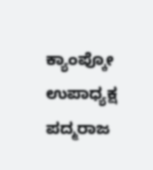ಕ್ಯಾಂಪ್ಕೋ ಉಪಾಧ್ಯಕ್ಷ ಪದ್ಮರಾಜ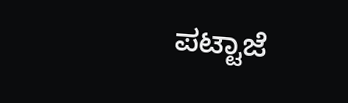ಪಟ್ಟಾಜೆ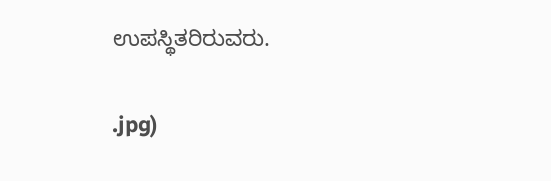ಉಪಸ್ಥಿತರಿರುವರು.

.jpg)